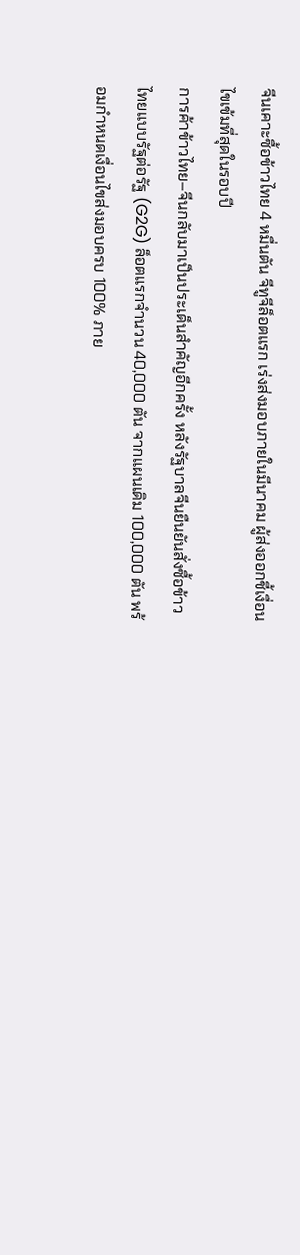จีนเคาะซื้อข้าวไทย 4 หมื่นตัน จีทูจีล็อตแรก เร่งส่งมอบภายในมีนาคม ผู้ส่งออกชี้เงื่อนไขเข้มที่สุดในรอบปี
การค้าข้าวไทย–จีนกลับมาเป็นประเด็นสำคัญอีกครั้ง หลังรัฐบาลจีนยืนยันสั่งซื้อข้าวไทยแบบรัฐต่อรัฐ (G2G) ล็อตแรกจำนวน 40,000 ตัน จากแผนเดิม 100,000 ตัน พร้อมกำหนดเงื่อนไขส่งมอบครบ 100% ภาย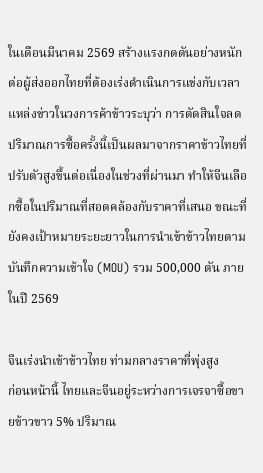ในเดือนมีนาคม 2569 สร้างแรงกดดันอย่างหนักต่อผู้ส่งออกไทยที่ต้องเร่งดำเนินการแข่งกับเวลา
แหล่งข่าวในวงการค้าข้าวระบุว่า การตัดสินใจลดปริมาณการซื้อครั้งนี้เป็นผลมาจากราคาข้าวไทยที่ปรับตัวสูงขึ้นต่อเนื่องในช่วงที่ผ่านมา ทำให้จีนเลือกซื้อในปริมาณที่สอดคล้องกับราคาที่เสนอ ขณะที่ยังคงเป้าหมายระยะยาวในการนำเข้าข้าวไทยตามบันทึกความเข้าใจ (MOU) รวม 500,000 ตัน ภายในปี 2569

จีนเร่งนำเข้าข้าวไทย ท่ามกลางราคาที่พุ่งสูง
ก่อนหน้านี้ ไทยและจีนอยู่ระหว่างการเจรจาซื้อขายข้าวขาว 5% ปริมาณ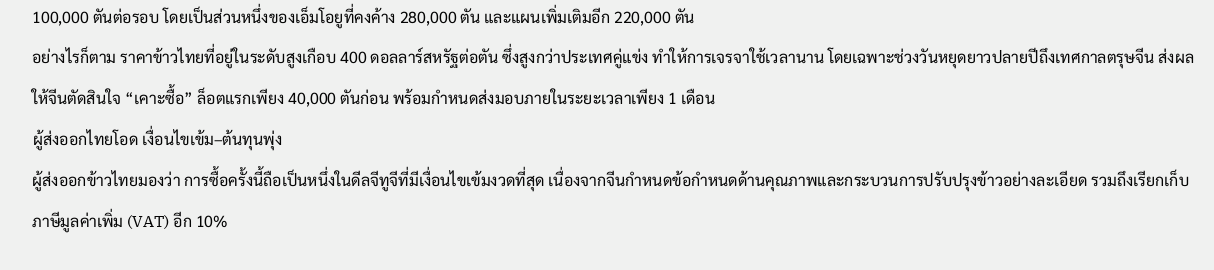100,000 ตันต่อรอบ โดยเป็นส่วนหนึ่งของเอ็มโอยูที่คงค้าง 280,000 ตัน และแผนเพิ่มเติมอีก 220,000 ตัน
อย่างไรก็ตาม ราคาข้าวไทยที่อยู่ในระดับสูงเกือบ 400 ดอลลาร์สหรัฐต่อตัน ซึ่งสูงกว่าประเทศคู่แข่ง ทำให้การเจรจาใช้เวลานาน โดยเฉพาะช่วงวันหยุดยาวปลายปีถึงเทศกาลตรุษจีน ส่งผลให้จีนตัดสินใจ “เคาะซื้อ” ล็อตแรกเพียง 40,000 ตันก่อน พร้อมกำหนดส่งมอบภายในระยะเวลาเพียง 1 เดือน
ผู้ส่งออกไทยโอด เงื่อนไขเข้ม–ต้นทุนพุ่ง
ผู้ส่งออกข้าวไทยมองว่า การซื้อครั้งนี้ถือเป็นหนึ่งในดีลจีทูจีที่มีเงื่อนไขเข้มงวดที่สุด เนื่องจากจีนกำหนดข้อกำหนดด้านคุณภาพและกระบวนการปรับปรุงข้าวอย่างละเอียด รวมถึงเรียกเก็บภาษีมูลค่าเพิ่ม (VAT) อีก 10%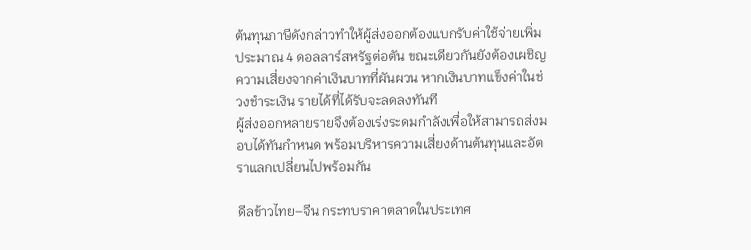ต้นทุนภาษีดังกล่าวทำให้ผู้ส่งออกต้องแบกรับค่าใช้จ่ายเพิ่มประมาณ 4 ดอลลาร์สหรัฐต่อตัน ขณะเดียวกันยังต้องเผชิญความเสี่ยงจากค่าเงินบาทที่ผันผวน หากเงินบาทแข็งค่าในช่วงชำระเงิน รายได้ที่ได้รับจะลดลงทันที
ผู้ส่งออกหลายรายจึงต้องเร่งระดมกำลังเพื่อให้สามารถส่งมอบได้ทันกำหนด พร้อมบริหารความเสี่ยงด้านต้นทุนและอัตราแลกเปลี่ยนไปพร้อมกัน

ดีลข้าวไทย–จีน กระทบราคาตลาดในประเทศ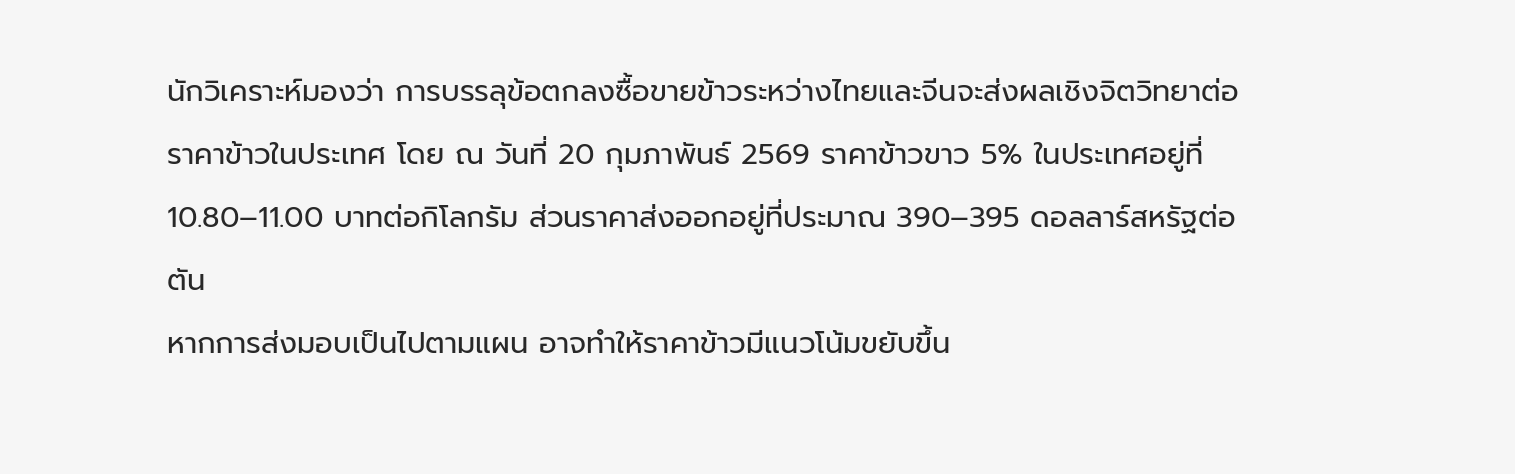นักวิเคราะห์มองว่า การบรรลุข้อตกลงซื้อขายข้าวระหว่างไทยและจีนจะส่งผลเชิงจิตวิทยาต่อราคาข้าวในประเทศ โดย ณ วันที่ 20 กุมภาพันธ์ 2569 ราคาข้าวขาว 5% ในประเทศอยู่ที่ 10.80–11.00 บาทต่อกิโลกรัม ส่วนราคาส่งออกอยู่ที่ประมาณ 390–395 ดอลลาร์สหรัฐต่อตัน
หากการส่งมอบเป็นไปตามแผน อาจทำให้ราคาข้าวมีแนวโน้มขยับขึ้น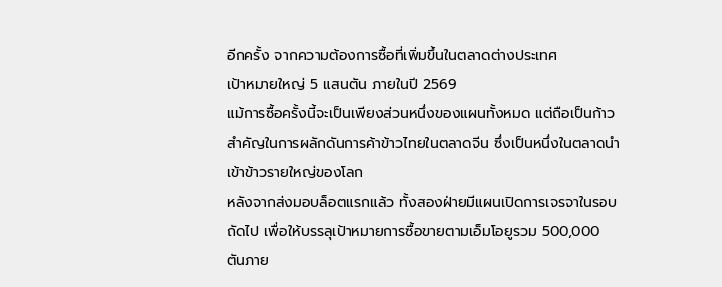อีกครั้ง จากความต้องการซื้อที่เพิ่มขึ้นในตลาดต่างประเทศ
เป้าหมายใหญ่ 5 แสนตัน ภายในปี 2569
แม้การซื้อครั้งนี้จะเป็นเพียงส่วนหนึ่งของแผนทั้งหมด แต่ถือเป็นก้าวสำคัญในการผลักดันการค้าข้าวไทยในตลาดจีน ซึ่งเป็นหนึ่งในตลาดนำเข้าข้าวรายใหญ่ของโลก
หลังจากส่งมอบล็อตแรกแล้ว ทั้งสองฝ่ายมีแผนเปิดการเจรจาในรอบถัดไป เพื่อให้บรรลุเป้าหมายการซื้อขายตามเอ็มโอยูรวม 500,000 ตันภาย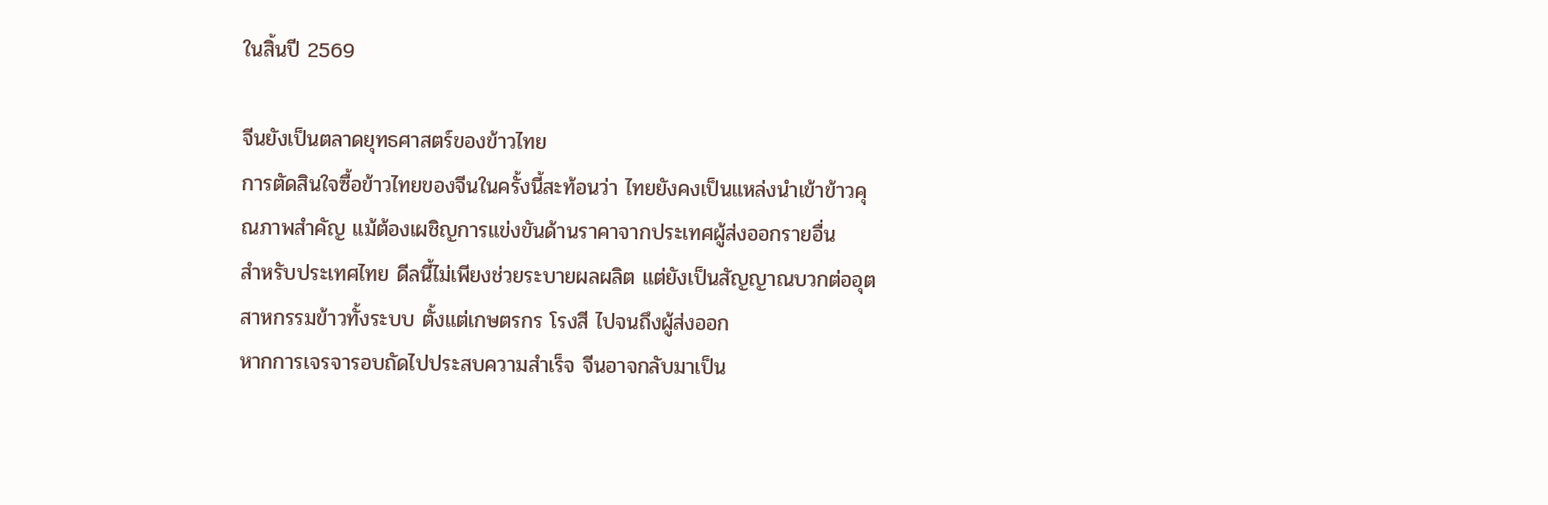ในสิ้นปี 2569

จีนยังเป็นตลาดยุทธศาสตร์ของข้าวไทย
การตัดสินใจซื้อข้าวไทยของจีนในครั้งนี้สะท้อนว่า ไทยยังคงเป็นแหล่งนำเข้าข้าวคุณภาพสำคัญ แม้ต้องเผชิญการแข่งขันด้านราคาจากประเทศผู้ส่งออกรายอื่น
สำหรับประเทศไทย ดีลนี้ไม่เพียงช่วยระบายผลผลิต แต่ยังเป็นสัญญาณบวกต่ออุตสาหกรรมข้าวทั้งระบบ ตั้งแต่เกษตรกร โรงสี ไปจนถึงผู้ส่งออก
หากการเจรจารอบถัดไปประสบความสำเร็จ จีนอาจกลับมาเป็น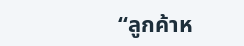“ลูกค้าห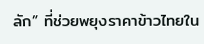ลัก” ที่ช่วยพยุงราคาข้าวไทยใน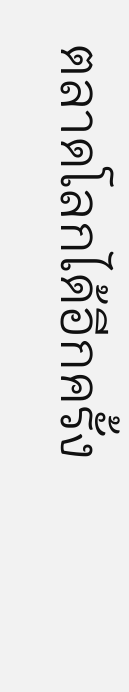ตลาดโลกได้อีกครั้ง